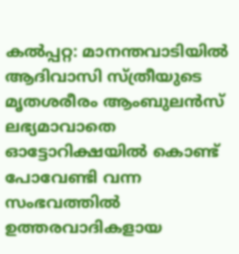കൽപ്പറ്റ: മാനന്തവാടിയിൽ ആദിവാസി സ്ത്രീയുടെ മൃതശരീരം ആംബുലൻസ് ലഭ്യമാവാതെ ഓട്ടോറിക്ഷയിൽ കൊണ്ട് പോവേണ്ടി വന്ന സംഭവത്തിൽ ഉത്തരവാദികളായ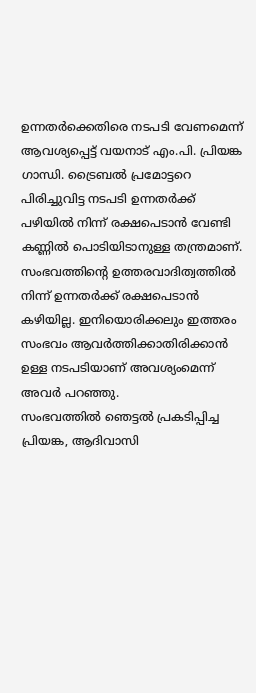ഉന്നതർക്കെതിരെ നടപടി വേണമെന്ന് ആവശ്യപ്പെട്ട് വയനാട് എം.പി. പ്രിയങ്ക ഗാന്ധി. ട്രൈബൽ പ്രമോട്ടറെ പിരിച്ചുവിട്ട നടപടി ഉന്നതർക്ക് പഴിയിൽ നിന്ന് രക്ഷപെടാൻ വേണ്ടി കണ്ണിൽ പൊടിയിടാനുള്ള തന്ത്രമാണ്. സംഭവത്തിന്റെ ഉത്തരവാദിത്വത്തിൽ നിന്ന് ഉന്നതർക്ക് രക്ഷപെടാൻ കഴിയില്ല. ഇനിയൊരിക്കലും ഇത്തരം സംഭവം ആവർത്തിക്കാതിരിക്കാൻ ഉള്ള നടപടിയാണ് അവശ്യംമെന്ന് അവർ പറഞ്ഞു.
സംഭവത്തിൽ ഞെട്ടൽ പ്രകടിപ്പിച്ച പ്രിയങ്ക, ആദിവാസി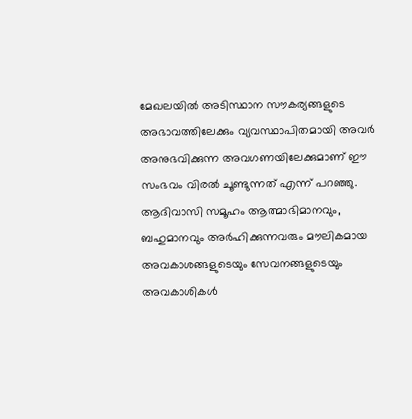മേഖലയിൽ അടിസ്ഥാന സൗകര്യങ്ങളുടെ അഭാവത്തിലേക്കും വ്യവസ്ഥാപിതമായി അവർ അനുഭവിക്കുന്ന അവഗണയിലേക്കുമാണ് ഈ സംഭവം വിരൽ ചൂണ്ടുന്നത് എന്ന് പറഞ്ഞു. ആദിവാസി സമൂഹം ആത്മാഭിമാനവും, ബഹുമാനവും അർഹിക്കുന്നവരും മൗലികമായ അവകാശങ്ങളുടെയും സേവനങ്ങളുടെയും അവകാശികൾ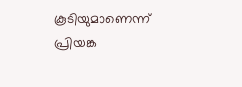കൂടിയുമാണെന്ന് പ്രിയങ്ക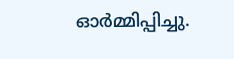ഓർമ്മിപ്പിച്ചു.